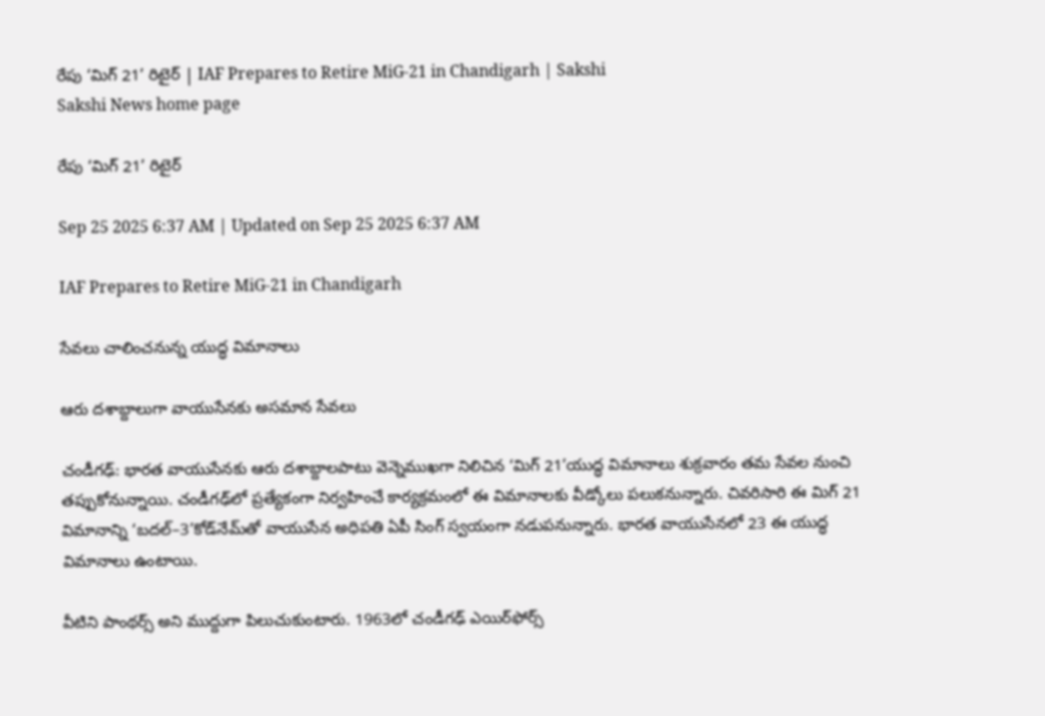రేపు ‘మిగ్‌ 21’ రిటైర్‌ | IAF Prepares to Retire MiG-21 in Chandigarh | Sakshi
Sakshi News home page

రేపు ‘మిగ్‌ 21’ రిటైర్‌

Sep 25 2025 6:37 AM | Updated on Sep 25 2025 6:37 AM

IAF Prepares to Retire MiG-21 in Chandigarh

సేవలు చాలించనున్న యుద్ధ విమానాలు

ఆరు దశాబ్దాలుగా వాయుసేనకు అసమాన సేవలు

చండీగఢ్‌: భారత వాయుసేనకు ఆరు దశాబ్దాలపాటు వెన్నెముఖగా నిలిచిన ‘మిగ్‌ 21’యుద్ధ విమానాలు శుక్రవారం తమ సేవల నుంచి తప్పుకోనున్నాయి. చండీగఢ్‌లో ప్రత్యేకంగా నిర్వహించే కార్యక్రమంలో ఈ విమానాలకు వీడ్కోలు పలుకనున్నారు. చివరిసారి ఈ మిగ్‌ 21 విమానాన్ని ‘బదల్‌–3’కోడ్‌నేమ్‌తో వాయుసేన అధిపతి ఏపీ సింగ్‌ స్వయంగా నడుపనున్నారు. భారత వాయుసేనలో 23 ఈ యుద్ధ విమానాలు ఉంటాయి.

వీటిని పాంథర్స్‌ అని ముద్దుగా పిలుచుకుంటారు. 1963లో చండీగఢ్‌ ఎయిర్‌ఫోర్స్‌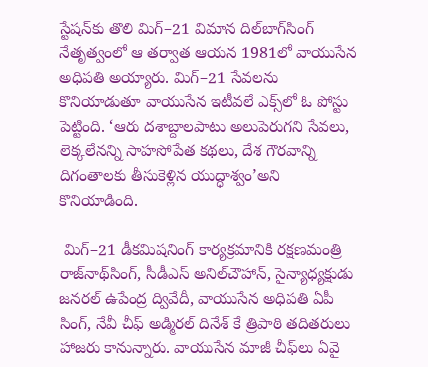స్టేషన్‌కు తొలి మిగ్‌–21 విమాన దిల్‌బాగ్‌సింగ్‌ నేతృత్వంలో ఆ తర్వాత ఆయన 1981లో వాయుసేన అధిపతి అయ్యారు. మిగ్‌–21 సేవలను కొనియాడుతూ వాయుసేన ఇటీవలే ఎక్స్‌లో ఓ పోస్టు పెట్టింది. ‘ఆరు దశాబ్దాలపాటు అలుపెరుగని సేవలు, లెక్కలేనన్ని సాహసోపేత కథలు, దేశ గౌరవాన్ని దిగంతాలకు తీసుకెళ్లిన యుద్ధాశ్వం’అని కొనియాడింది.

 మిగ్‌–21 డీకమిషనింగ్‌ కార్యక్రమానికి రక్షణమంత్రి రాజ్‌నాథ్‌సింగ్, సీడీఎస్‌ అనిల్‌చౌహాన్, సైన్యాధ్యక్షుడు జనరల్‌ ఉపేంద్ర ద్వివేదీ, వాయుసేన అధిపతి ఏపీ సింగ్, నేవీ చీఫ్‌ అడ్మిరల్‌ దినేశ్‌ కే త్రిపాఠి తదితరులు హాజరు కానున్నారు. వాయుసేన మాజీ చీఫ్‌లు ఏవై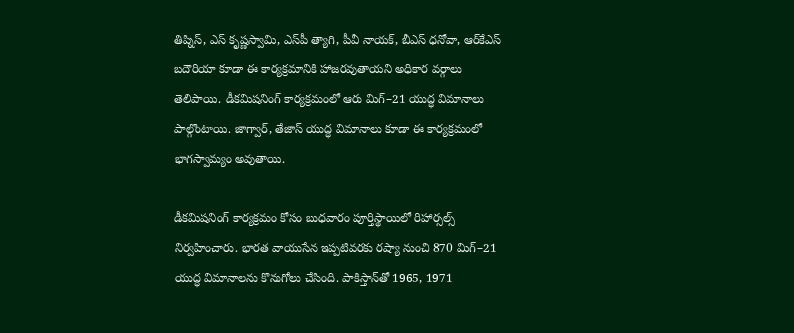తిప్నిస్, ఎస్‌ కృష్ణస్వామి, ఎస్‌పీ త్యాగి, పీవీ నాయక్, బీఎస్‌ ధనోవా, ఆర్‌కేఎస్‌ బదౌరియా కూడా ఈ కార్యక్రమానికి హాజరవుతాయని అధికార వర్గాలు తెలిపాయి. డీకమిషనింగ్‌ కార్యక్రమంలో ఆరు మిగ్‌–21 యుద్ధ విమానాలు పాల్గొంటాయి. జాగ్వార్, తేజాస్‌ యుద్ధ విమానాలు కూడా ఈ కార్యక్రమంలో భాగస్వామ్యం అవుతాయి.

డీకమిషనింగ్‌ కార్యక్రమం కోసం బుధవారం పూర్తిస్థాయిలో రిహార్సల్స్‌ నిర్వహించారు. భారత వాయుసేన ఇప్పటివరకు రష్యా నుంచి 870 మిగ్‌–21 యుద్ధ విమానాలను కొనుగోలు చేసింది. పాకిస్తాన్‌తో 1965, 1971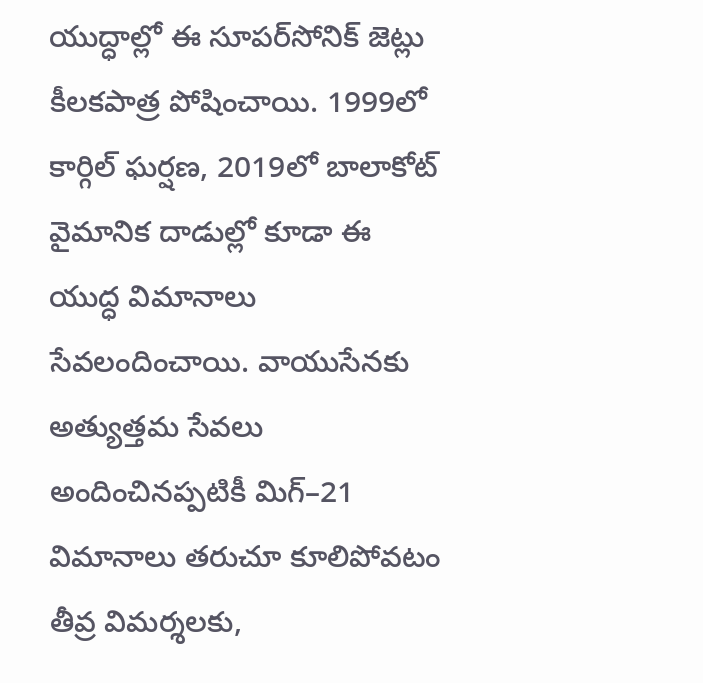యుద్ధాల్లో ఈ సూపర్‌సోనిక్‌ జెట్లు కీలకపాత్ర పోషించాయి. 1999లో కార్గిల్‌ ఘర్షణ, 2019లో బాలాకోట్‌ వైమానిక దాడుల్లో కూడా ఈ యుద్ధ విమానాలు సేవలందించాయి. వాయుసేనకు అత్యుత్తమ సేవలు అందించినప్పటికీ మిగ్‌–21 విమానాలు తరుచూ కూలిపోవటం తీవ్ర విమర్శలకు,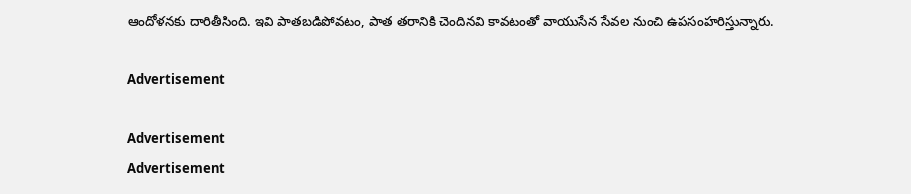ఆందోళనకు దారితీసింది. ఇవి పాతబడిపోవటం, పాత తరానికి చెందినవి కావటంతో వాయుసేన సేవల నుంచి ఉపసంహరిస్తున్నారు.

Advertisement

Advertisement
Advertisement